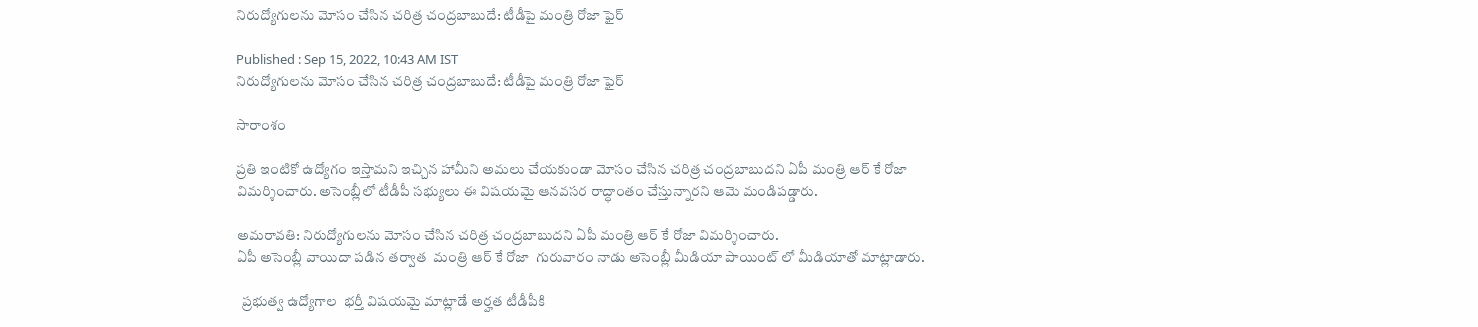నిరుద్యోగులను మోసం చేసిన చరిత్ర చంద్రబాబుదే: టీడీపై మంత్రి రోజా ఫైర్

Published : Sep 15, 2022, 10:43 AM IST
నిరుద్యోగులను మోసం చేసిన చరిత్ర చంద్రబాబుదే: టీడీపై మంత్రి రోజా ఫైర్

సారాంశం

ప్రతి ఇంటికో ఉద్యోగం ఇస్తామని ఇచ్చిన హామీని అమలు చేయకుండా మోసం చేసిన చరిత్ర చంద్రబాబుదని ఏపీ మంత్రి ఆర్ కే రోజా విమర్శించారు. అసెంబ్లీలో టీడీపీ సభ్యులు ఈ విషయమై ఆనవసర రాద్ధాంతం చేస్తున్నారని ఆమె మండిపడ్డారు.

అమరావతి: నిరుద్యోగులను మోసం చేసిన చరిత్ర చంద్రబాబుదని ఏపీ మంత్రి ఆర్ కే రోజా విమర్శించారు.
ఏపీ అసెంబ్లీ వాయిదా పడిన తర్వాత  మంత్రి ఆర్ కే రోజా  గురువారం నాడు అసెంబ్లీ మీడియా పాయింట్ లో మీడియాతో మాట్లాడారు.

  ప్రభుత్వ ఉద్యోగాల  భర్తీ విషయమై మాట్లాడే అర్హత టీడీపీకి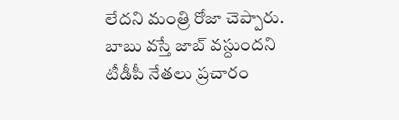లేదని మంత్రి రోజా చెప్పారు.  బాబు వస్తే జాబ్ వస్దుందని టీడీపీ నేతలు ప్రచారం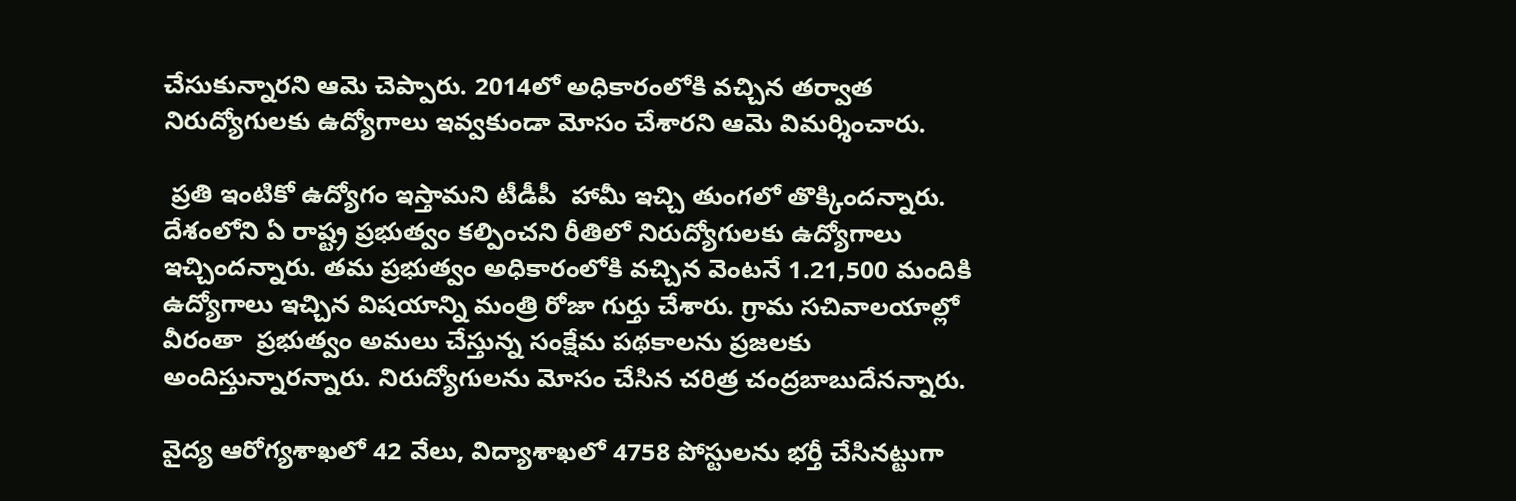చేసుకున్నారని ఆమె చెప్పారు. 2014లో అధికారంలోకి వచ్చిన తర్వాత నిరుద్యోగులకు ఉద్యోగాలు ఇవ్వకుండా మోసం చేశారని ఆమె విమర్శించారు.

 ప్రతి ఇంటికో ఉద్యోగం ఇస్తామని టీడీపీ  హామీ ఇచ్చి తుంగలో తొక్కిందన్నారు. దేశంలోని ఏ రాష్ట్ర ప్రభుత్వం కల్పించని రీతిలో నిరుద్యోగులకు ఉద్యోగాలు ఇచ్చిందన్నారు. తమ ప్రభుత్వం అధికారంలోకి వచ్చిన వెంటనే 1.21,500 మందికి ఉద్యోగాలు ఇచ్చిన విషయాన్ని మంత్రి రోజా గుర్తు చేశారు. గ్రామ సచివాలయాల్లో వీరంతా  ప్రభుత్వం అమలు చేస్తున్న సంక్షేమ పథకాలను ప్రజలకు అందిస్తున్నారన్నారు. నిరుద్యోగులను మోసం చేసిన చరిత్ర చంద్రబాబుదేనన్నారు.

వైద్య ఆరోగ్యశాఖలో 42 వేలు, విద్యాశాఖలో 4758 పోస్టులను భర్తీ చేసినట్టుగా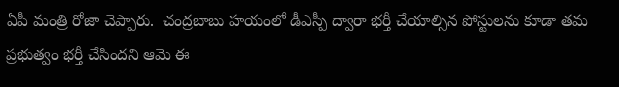ఏపీ మంత్రి రోజా చెప్పారు.  చంద్రబాబు హయంలో డీఎస్పీ ద్వారా భర్తీ చేయాల్సిన పోస్టులను కూడా తమ ప్రభుత్వం భర్తీ చేసిందని ఆమె ఈ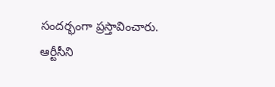సందర్భంగా ప్రస్తావించారు. ఆర్టీసీని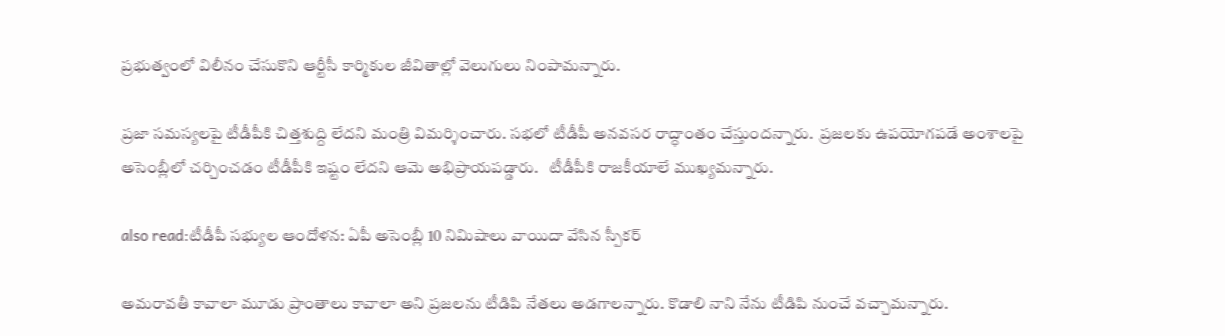ప్రభుత్వంలో విలీనం చేసుకొని ఆర్టీసీ కార్మికుల జీవితాల్లో వెలుగులు నింపామన్నారు.

ప్రజా సమస్యలపై టీడీపీకి చిత్తశుద్ది లేదని మంత్రి విమర్శించారు. సభలో టీడీపీ అనవసర రాద్ధాంతం చేస్తుందన్నారు.  ప్రజలకు ఉపయోగపడే అంశాలపై అసెంబ్లీలో చర్చించడం టీడీపీకి ఇష్టం లేదని ఆమె అభిప్రాయపడ్డారు.   టీడీపీకి రాజకీయాలే ముఖ్యమన్నారు.

also read:టీడీపీ సభ్యుల ఆందోళన: ఏపీ అసెంబ్లీ 10 నిమిషాలు వాయిదా వేసిన స్పీకర్

అమరావతీ కావాలా మూడు ప్రాంతాలు కావాలా అని ప్రజలను టీడిపి నేతలు అడగాలన్నారు. కొడాలి నాని నేను టీడిపి నుంచే వచ్చామన్నారు.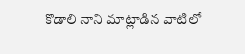కొడాలి నాని మాట్లాడిన వాటిలో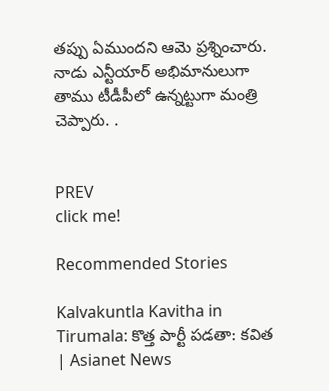తప్పు ఏముందని ఆమె ప్రశ్నించారు. నాడు ఎన్టీయార్ అభిమానులుగా తాము టీడీపీలో ఉన్నట్టుగా మంత్రి చెప్పారు. .


PREV
click me!

Recommended Stories

Kalvakuntla Kavitha in Tirumala: కొత్త పార్టీ పడతా: కవిత | Asianet News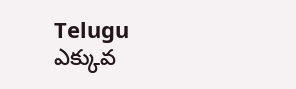Telugu
ఎక్కువ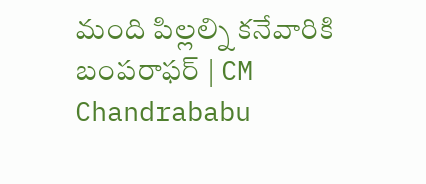మంది పిల్లల్ని కనేవారికి బంపరాఫర్ | CM Chandrababu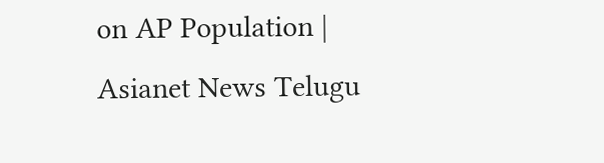on AP Population | Asianet News Telugu